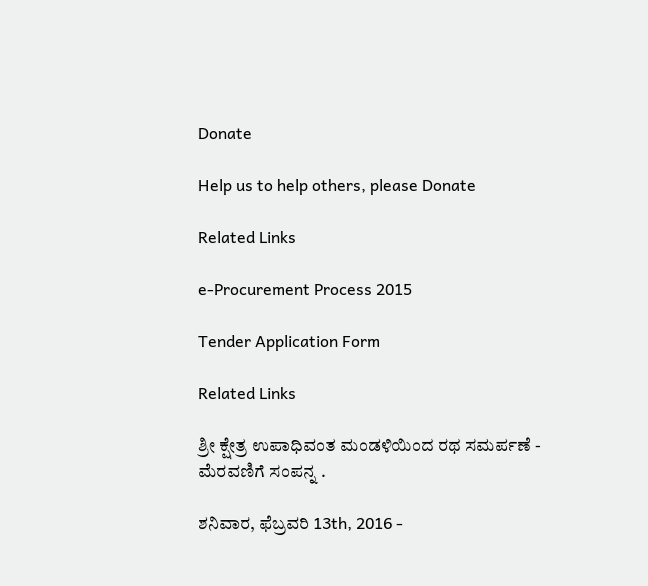Donate

Help us to help others, please Donate

Related Links

e-Procurement Process 2015

Tender Application Form

Related Links

ಶ್ರೀ ಕ್ಷೇತ್ರ ಉಪಾಧಿವಂತ ಮಂಡಳಿಯಿಂದ ರಥ ಸಮರ್ಪಣೆ - ಮೆರವಣಿಗೆ ಸಂಪನ್ನ .

ಶನಿವಾರ, ಫೆಬ್ರವರಿ 13th, 2016 -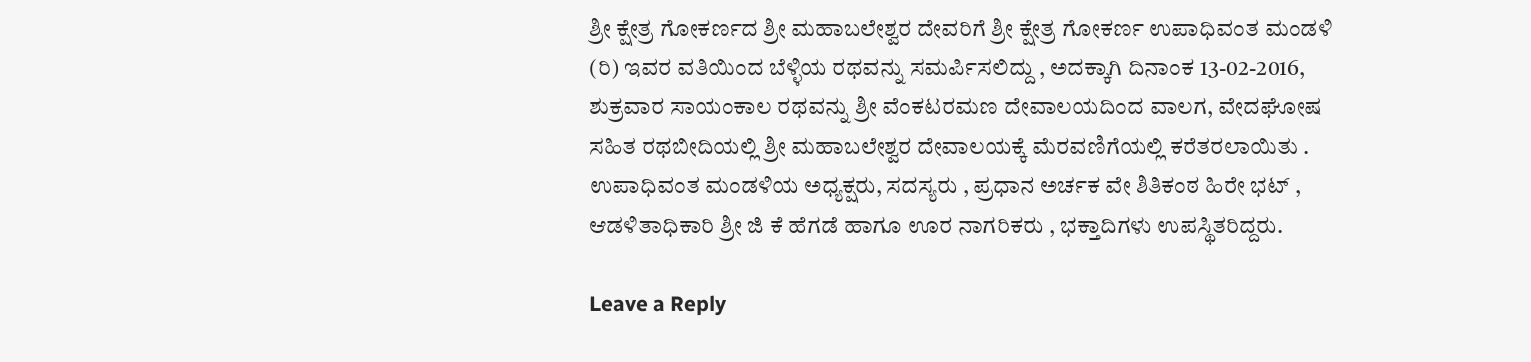ಶ್ರೀ ಕ್ಷೇತ್ರ ಗೋಕರ್ಣದ ಶ್ರೀ ಮಹಾಬಲೇಶ್ವರ ದೇವರಿಗೆ ಶ್ರೀ ಕ್ಷೇತ್ರ ಗೋಕರ್ಣ ಉಪಾಧಿವಂತ ಮಂಡಳಿ (ರಿ) ಇವರ ವತಿಯಿಂದ ಬೆಳ್ಳಿಯ ರಥವನ್ನು ಸಮರ್ಪಿಸಲಿದ್ದು , ಅದಕ್ಕಾಗಿ ದಿನಾಂಕ 13-02-2016, ಶುಕ್ರವಾರ ಸಾಯಂಕಾಲ ರಥವನ್ನು ಶ್ರೀ ವೆಂಕಟರಮಣ ದೇವಾಲಯದಿಂದ ವಾಲಗ, ವೇದಘೋಷ ಸಹಿತ ರಥಬೀದಿಯಲ್ಲಿ ಶ್ರೀ ಮಹಾಬಲೇಶ್ವರ ದೇವಾಲಯಕ್ಕೆ ಮೆರವಣಿಗೆಯಲ್ಲಿ ಕರೆತರಲಾಯಿತು . ಉಪಾಧಿವಂತ ಮಂಡಳಿಯ ಅಧ್ಯಕ್ಷರು, ಸದಸ್ಯರು , ಪ್ರಧಾನ ಅರ್ಚಕ ವೇ ಶಿತಿಕಂಠ ಹಿರೇ ಭಟ್ , ಆಡಳಿತಾಧಿಕಾರಿ ಶ್ರೀ ಜಿ ಕೆ ಹೆಗಡೆ ಹಾಗೂ ಊರ ನಾಗರಿಕರು , ಭಕ್ತಾದಿಗಳು ಉಪಸ್ಥಿತರಿದ್ದರು.

Leave a Reply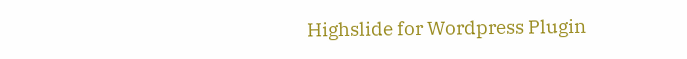Highslide for Wordpress Plugin